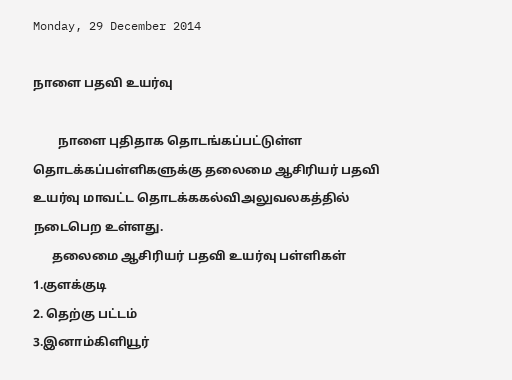Monday, 29 December 2014

நாளை பதவி உயர்வு

        நாளை புதிதாக தொடங்கப்பட்டுள்ள  தொடக்கப்பள்ளிகளுக்கு தலைமை ஆசிரியர் பதவி உயர்வு மாவட்ட தொடக்ககல்விஅலுவலகத்தில் நடைபெற உள்ளது.
      தலைமை ஆசிரியர் பதவி உயர்வு பள்ளிகள்
1.குளக்குடி
2. தெற்கு பட்டம்
3.இனாம்கிளியூர்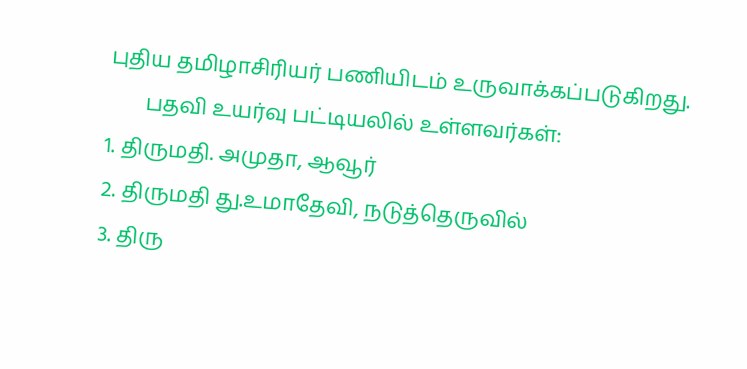புதிய தமிழாசிரியர் பணியிடம் உருவாக்கப்படுகிறது.
       பதவி உயர்வு பட்டியலில் உள்ளவர்கள்:
1. திருமதி. அமுதா, ஆவூர்
2. திருமதி து.உமாதேவி, நடுத்தெருவில்
3. திரு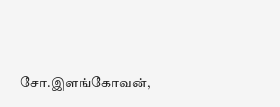சோ.இளங்கோவன்,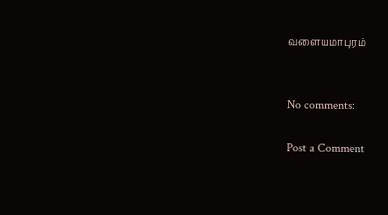வளையமாபுரம்


No comments:

Post a Comment